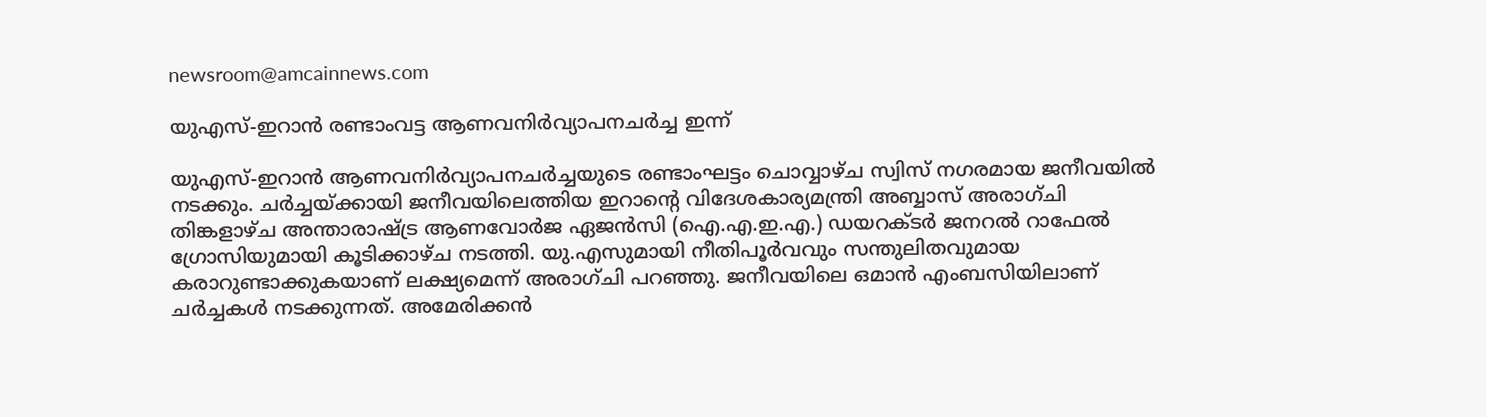newsroom@amcainnews.com

യുഎസ്‌-ഇറാൻ രണ്ടാംവട്ട ആണവനിർവ്യാപനചർച്ച ഇന്ന്

യുഎസ്‌-ഇറാൻ ആണവനിർവ്യാപനചർച്ചയുടെ രണ്ടാംഘട്ടം ചൊവ്വാഴ്ച സ്വിസ് നഗരമായ ജനീവയിൽ നടക്കും. ചർച്ചയ്ക്കായി ജനീവയിലെത്തിയ ഇറാന്റെ വിദേശകാര്യമന്ത്രി അബ്ബാസ് അരാഗ്ചി തിങ്കളാഴ്ച അന്താരാഷ്ട്ര ആണവോർജ ഏജൻസി (ഐ.എ.ഇ.എ.) ഡയറക്ടർ ജനറൽ റാഫേൽ ഗ്രോസിയുമായി കൂടിക്കാഴ്ച നടത്തി. യു.എസുമായി നീതിപൂർവവും സന്തുലിതവുമായ കരാറുണ്ടാക്കുകയാണ് ലക്ഷ്യമെന്ന് അരാഗ്ചി പറഞ്ഞു. ജനീവയിലെ ഒമാൻ എംബസിയിലാണ് ചർച്ചകൾ നടക്കുന്നത്. അമേരിക്കൻ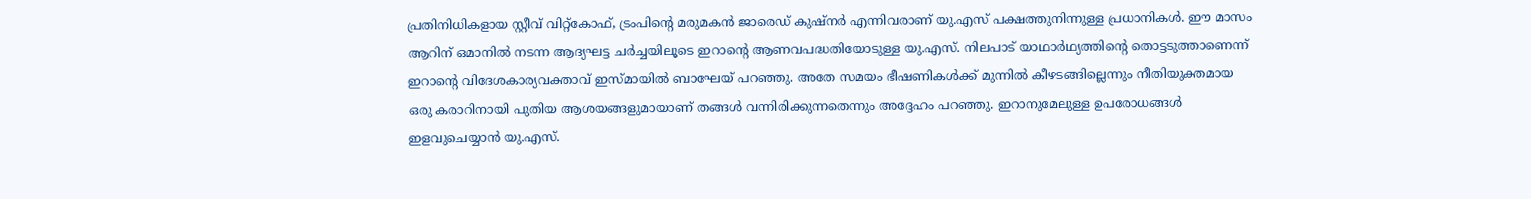പ്രതിനിധികളായ സ്റ്റീവ് വിറ്റ്‌കോഫ്, ട്രംപിന്റെ മരുമകൻ ജാരെഡ് കുഷ്നർ എന്നിവരാണ് യു.എസ് പക്ഷത്തുനിന്നുള്ള പ്രധാനികൾ. ഈ മാസം ആറിന് ഒമാനിൽ നടന്ന ആദ്യഘട്ട ചർച്ചയിലൂടെ ഇറാന്റെ ആണവപദ്ധതിയോടുള്ള യു.എസ്. നിലപാട് യാഥാർഥ്യത്തിൻ്റെ തൊട്ടടുത്താണെന്ന്‌ ഇറാന്റെ വിദേശകാര്യവക്താവ് ഇസ്മായിൽ ബാഘേയ് പറഞ്ഞു. അതേ സമയം ഭീഷണികൾക്ക് മുന്നിൽ കീഴടങ്ങില്ലെന്നും നീതിയുക്തമായ ഒരു കരാറിനായി പുതിയ ആശയങ്ങളുമായാണ് തങ്ങൾ വന്നിരിക്കുന്നതെന്നും അദ്ദേഹം പറഞ്ഞു. ഇറാനുമേലുള്ള ഉപരോധങ്ങൾ ഇളവുചെയ്യാൻ യു.എസ്.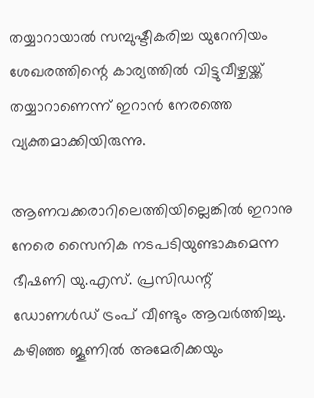തയ്യാറായാൽ സമ്പുഷ്ടീകരിച്ച യുറേനിയം ശേഖരത്തിന്റെ കാര്യത്തിൽ വിട്ടുവീഴ്ചയ്ക്ക് തയ്യാറാണെന്ന് ഇറാൻ നേരത്തെ വ്യക്തമാക്കിയിരുന്നു.

ആണവക്കരാറിലെത്തിയില്ലെങ്കിൽ ഇറാനു നേരെ സൈനിക നടപടിയുണ്ടാകുമെന്ന ഭീഷണി യു.എസ്. പ്രസിഡന്റ് ഡോണൾഡ്‌ ട്രംപ് വീണ്ടും ആവർത്തിച്ചു. കഴിഞ്ഞ ജൂണിൽ അമേരിക്കയും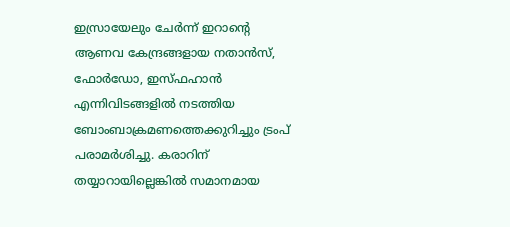ഇസ്രായേലും ചേർന്ന് ഇറാന്റെ ആണവ കേന്ദ്രങ്ങളായ നതാൻസ്, ഫോർഡോ, ഇസ്ഫഹാൻ എന്നിവിടങ്ങളിൽ നടത്തിയ ബോംബാക്രമണത്തെക്കുറിച്ചും ട്രംപ് പരാമർശിച്ചു. കരാറിന് തയ്യാറായില്ലെങ്കിൽ സമാനമായ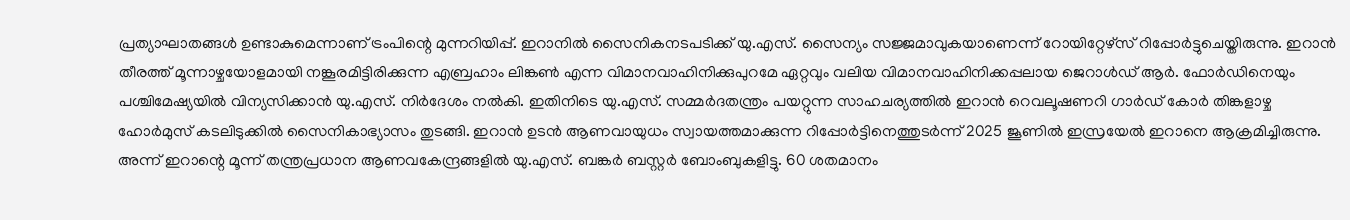പ്രത്യാഘാതങ്ങൾ ഉണ്ടാകുമെന്നാണ് ട്രംപിന്റെ മുന്നറിയിപ്പ്. ഇറാനിൽ സൈനികനടപടിക്ക് യു.എസ്. സൈന്യം സജ്ജമാവുകയാണെന്ന് റോയിറ്റേഴ്‌സ് റിപ്പോർട്ടുചെയ്തിരുന്നു. ഇറാൻ തീരത്ത് മൂന്നാഴ്ചയോളമായി നങ്കൂരമിട്ടിരിക്കുന്ന എബ്രഹാം ലിങ്കൺ എന്ന വിമാനവാഹിനിക്കുപുറമേ ഏറ്റവും വലിയ വിമാനവാഹിനിക്കപ്പലായ ജെറാൾഡ് ആർ. ഫോർഡിനെയും പശ്ചിമേഷ്യയിൽ വിന്യസിക്കാൻ യു.എസ്. നിർദേശം നൽകി. ഇതിനിടെ യു.എസ്. സമ്മർദതന്ത്രം പയറ്റുന്ന സാഹചര്യത്തിൽ ഇറാൻ റെവലൂഷണറി ഗാർഡ് കോർ തിങ്കളാഴ്ച ഹോർമുസ് കടലിടുക്കിൽ സൈനികാഭ്യാസം തുടങ്ങി. ഇറാൻ ഉടൻ ആണവായുധം സ്വായത്തമാക്കുന്ന റിപ്പോർട്ടിനെത്തുടർന്ന് 2025 ജൂണിൽ ഇസ്രയേൽ ഇറാനെ ആക്രമിച്ചിരുന്നു. അന്ന് ഇറാന്റെ മൂന്ന് തന്ത്രപ്രധാന ആണവകേന്ദ്രങ്ങളിൽ യു.എസ്. ബങ്കർ ബസ്റ്റർ ബോംബുകളിട്ടു. 60 ശതമാനം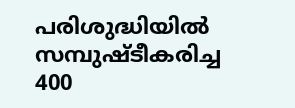പരിശുദ്ധിയിൽ സമ്പുഷ്ടീകരിച്ച 400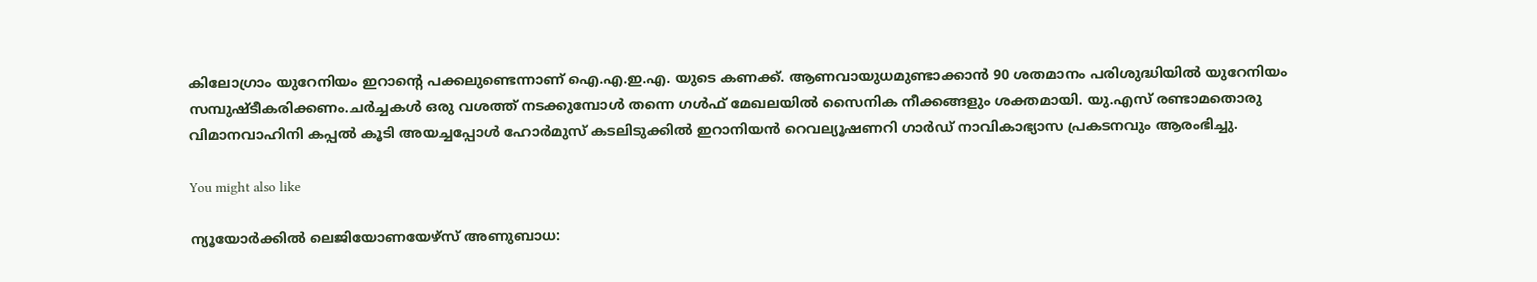കിലോഗ്രാം യുറേനിയം ഇറാന്റെ പക്കലുണ്ടെന്നാണ് ഐ.എ.ഇ.എ. യുടെ കണക്ക്. ആണവായുധമുണ്ടാക്കാൻ 90 ശതമാനം പരിശുദ്ധിയിൽ യുറേനിയം സമ്പുഷ്ടീകരിക്കണം.ചർച്ചകൾ ഒരു വശത്ത് നടക്കുമ്പോൾ തന്നെ ഗൾഫ് മേഖലയിൽ സൈനിക നീക്കങ്ങളും ശക്തമായി. യു.എസ്‌ രണ്ടാമതൊരു വിമാനവാഹിനി കപ്പൽ കൂടി അയച്ചപ്പോൾ ഹോർമുസ് കടലിടുക്കിൽ ഇറാനിയൻ റെവല്യൂഷണറി ഗാർഡ് നാവികാഭ്യാസ പ്രകടനവും ആരംഭിച്ചു.

You might also like

ന്യൂയോര്‍ക്കില്‍ ലെജിയോണയേഴ്‌സ് അണുബാധ: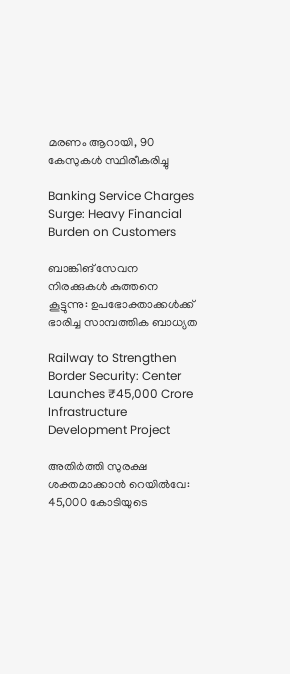മരണം ആറായി, 90 കേസുകള്‍ സ്ഥിരീകരിച്ചു

Banking Service Charges Surge: Heavy Financial Burden on Customers

ബാങ്കിങ് സേവന നിരക്കുകൾ കുത്തനെ കൂട്ടുന്നു: ഉപഭോക്താക്കൾക്ക് ഭാരിച്ച സാമ്പത്തിക ബാധ്യത

Railway to Strengthen Border Security: Center Launches ₹45,000 Crore Infrastructure Development Project

അതിർത്തി സുരക്ഷ ശക്തമാക്കാൻ റെയിൽവേ: 45,000 കോടിയുടെ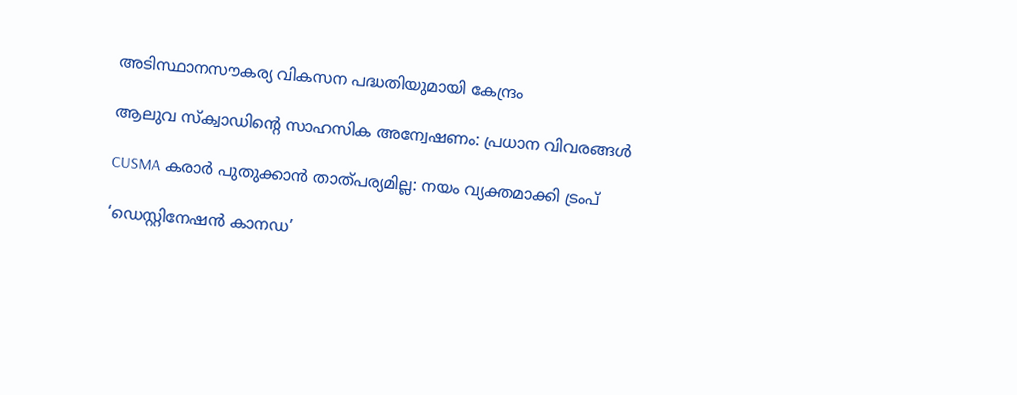അടിസ്ഥാനസൗകര്യ വികസന പദ്ധതിയുമായി കേന്ദ്രം

ആലുവ സ്ക്വാഡിന്റെ സാഹസിക അന്വേഷണം: പ്രധാന വിവരങ്ങൾ

CUSMA കരാർ പുതുക്കാൻ താത്പര്യമില്ല: നയം വ്യക്തമാക്കി ട്രംപ്

‘ഡെസ്റ്റിനേഷൻ കാനഡ’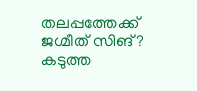തലപ്പത്തേക്ക് ജഗ്മീത് സിങ്? കടുത്ത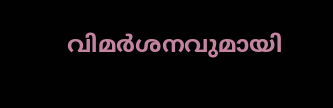വിമർശനവുമായി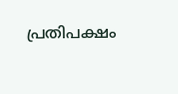പ്രതിപക്ഷം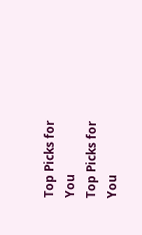Top Picks for You
Top Picks for You